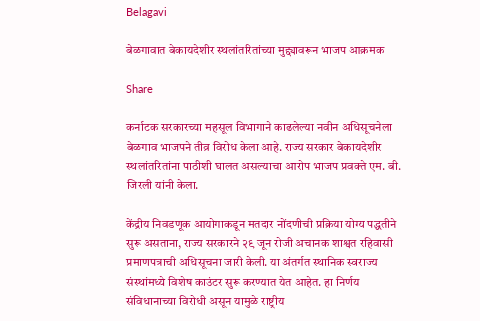Belagavi

बेळगावात बेकायदेशीर स्थलांतरितांच्या मुद्द्यावरून भाजप आक्रमक

Share

कर्नाटक सरकारच्या महसूल विभागाने काढलेल्या नवीन अधिसूचनेला बेळगाव भाजपने तीव्र विरोध केला आहे. राज्य सरकार बेकायदेशीर स्थलांतरितांना पाठीशी घालत असल्याचा आरोप भाजप प्रवक्ते एम. बी. जिरली यांनी केला.

केंद्रीय निवडणूक आयोगाकडून मतदार नोंदणीची प्रक्रिया योग्य पद्धतीने सुरू असताना, राज्य सरकारने २९ जून रोजी अचानक शाश्वत रहिवासी प्रमाणपत्राची अधिसूचना जारी केली. या अंतर्गत स्थानिक स्वराज्य संस्थांमध्ये विशेष काउंटर सुरू करण्यात येत आहेत. हा निर्णय संविधानाच्या विरोधी असून यामुळे राष्ट्रीय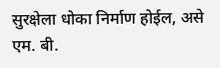सुरक्षेला धोका निर्माण होईल, असे एम. बी.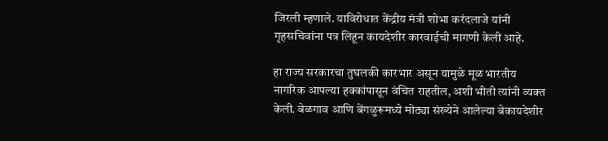जिरली म्हणाले. याविरोधात केंद्रीय मंत्री शोभा करंदलाजे यांनी गृहसचिवांना पत्र लिहून कायदेशीर कारवाईची मागणी केली आहे.

हा राज्य सरकारचा तुघलकी कारभार असून यामुळे मूळ भारतीय नागरिक आपल्या हक्कांपासून वंचित राहतील, अशी भीती त्यांनी व्यक्त केली. बेळगाव आणि बेंगळुरूमध्ये मोठ्या संख्येने आलेल्या बेकायदेशीर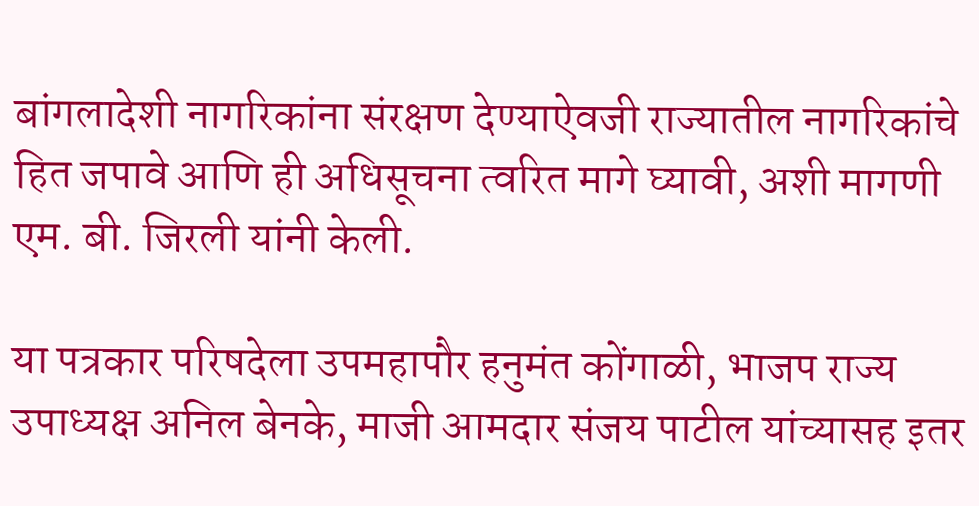बांगलादेशी नागरिकांना संरक्षण देण्याऐवजी राज्यातील नागरिकांचे हित जपावे आणि ही अधिसूचना त्वरित मागे घ्यावी, अशी मागणी एम. बी. जिरली यांनी केली.

या पत्रकार परिषदेला उपमहापौर हनुमंत कोंगाळी, भाजप राज्य उपाध्यक्ष अनिल बेनके, माजी आमदार संजय पाटील यांच्यासह इतर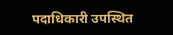पदाधिकारी उपस्थित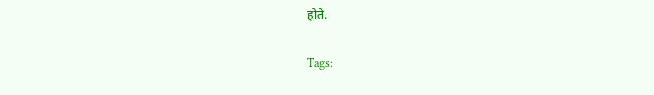होते.

Tags: